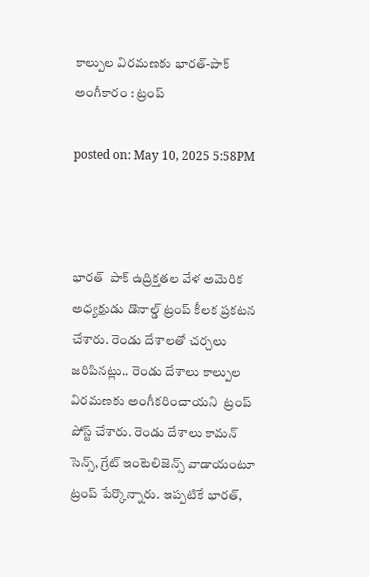కాల్పుల విరమణకు భారత్-పాక్ అంగీకారం : ట్రంప్

posted on: May 10, 2025 5:58PM



భారత్  పాక్ ఉద్రిక్తతల వేళ అమెరిక అధ్యక్షుడు డొనాల్డ్ ట్రంప్ కీలక ప్రకటన చేశారు. రెండు దేశాలతో చర్చలు జరిపినట్లు.. రెండు దేశాలు కాల్పుల విరమణకు అంగీకరించాయని  ట్రంప్ పోస్ట్ చేశారు. రెండు దేశాలు కామన్ సెన్స్, గ్రేట్ ఇంటెలిజెన్స్ వాడాయంటూ ట్రంప్ పేర్కొన్నారు. ఇప్పటికే భారత్,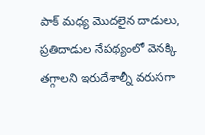పాక్ మధ్య మొదలైన దాడులు, ప్రతిదాడుల నేపథ్యంలో వెనక్కి తగ్గాలని ఇరుదేశాల్నీ వరుసగా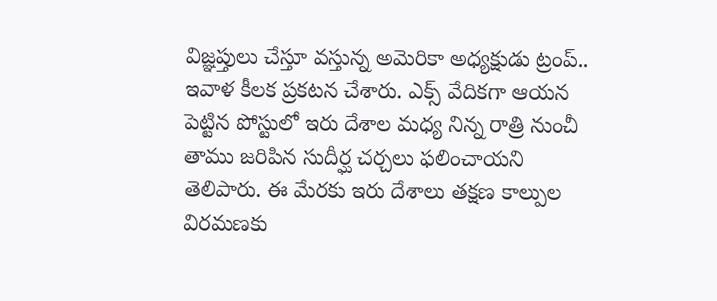విజ్ఞప్తులు చేస్తూ వస్తున్న అమెరికా అధ్యక్షుడు ట్రంప్.. ఇవాళ కీలక ప్రకటన చేశారు. ఎక్స్ వేదికగా ఆయన పెట్టిన పోస్టులో ఇరు దేశాల మధ్య నిన్న రాత్రి నుంచీ తాము జరిపిన సుదీర్ఘ చర్చలు ఫలించాయని తెలిపారు. ఈ మేరకు ఇరు దేశాలు తక్షణ కాల్పుల విరమణకు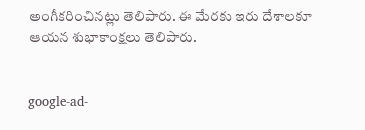అంగీకరించినట్లు తెలిపారు. ఈ మేరకు ఇరు దేశాలకూ ఆయన శుభాకాంక్షలు తెలిపారు.


google-ad-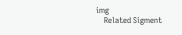img
    Related Sigment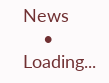News
    • Loading...